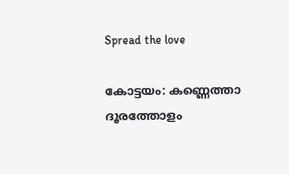Spread the love

കോട്ടയം: കണ്ണെത്താ ദൂരത്തോളം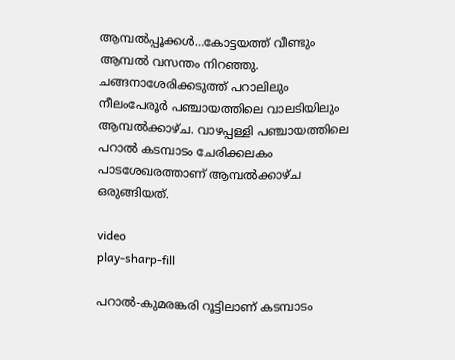ആമ്പല്‍പ്പൂക്കള്‍…കോട്ടയത്ത് വീണ്ടും ആമ്പൽ വസന്തം നിറഞ്ഞു.
ചങ്ങനാശേരിക്കടുത്ത് പറാലിലും നീലംപേരൂര്‍ പഞ്ചായത്തിലെ വാലടിയിലും ആമ്പല്‍ക്കാഴ്ച. വാഴപ്പള്ളി പഞ്ചായത്തിലെ പറാല്‍ കടമ്പാടം ചേരിക്കലകം പാടശേഖരത്താണ് ആമ്പല്‍ക്കാഴ്ച ഒരുങ്ങിയത്.

video
play-sharp-fill

പറാല്‍-കുമരങ്കരി റൂട്ടിലാണ് കടമ്പാടം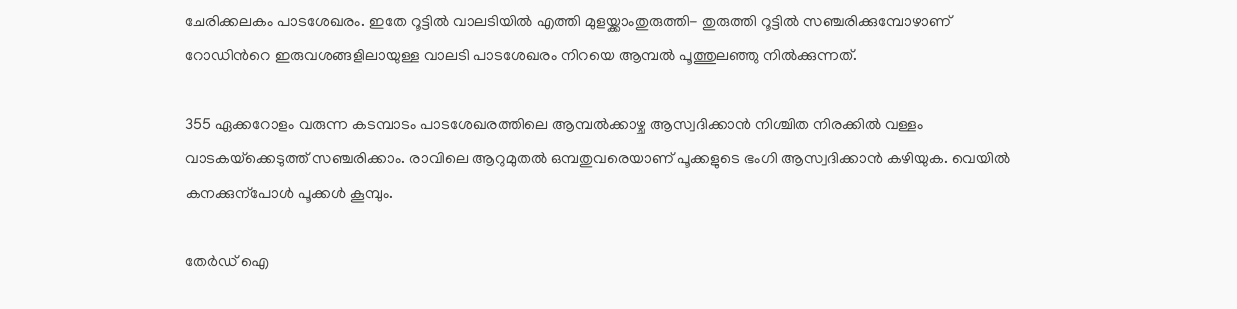ചേരിക്കലകം പാടശേഖരം. ഇതേ റൂട്ടില്‍ വാലടിയില്‍ എത്തി മുളയ്ക്കാംതുരുത്തി- തുരുത്തി റൂട്ടില്‍ സഞ്ചരിക്കുമ്പോഴാണ് റോഡിന്‍റെ ഇരുവശങ്ങളിലായുള്ള വാലടി പാടശേഖരം നിറയെ ആമ്പല്‍ പൂത്തുലഞ്ഞു നില്‍ക്കുന്നത്.

355 ഏക്കറോളം വരുന്ന കടമ്പാടം പാടശേഖരത്തിലെ ആമ്പല്‍ക്കാഴ്ച ആസ്വദിക്കാന്‍ നിശ്ചിത നിരക്കില്‍ വള്ളം വാടകയ്‌ക്കെടുത്ത് സഞ്ചരിക്കാം. രാവിലെ ആറുമുതല്‍ ഒമ്പതുവരെയാണ് പൂക്കളുടെ ഭംഗി ആസ്വദിക്കാന്‍ കഴിയുക. വെയില്‍ കനക്കുന്പോൾ പൂക്കള്‍ കൂമ്പും.

തേർഡ് ഐ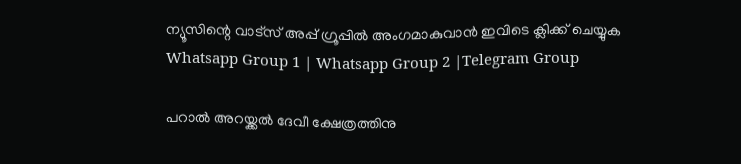ന്യൂസിന്റെ വാട്സ് അപ്പ് ഗ്രൂപ്പിൽ അംഗമാകുവാൻ ഇവിടെ ക്ലിക്ക് ചെയ്യുക
Whatsapp Group 1 | Whatsapp Group 2 |Telegram Group

പറാല്‍ അറയ്ക്കല്‍ ദേവീ ക്ഷേത്രത്തിനു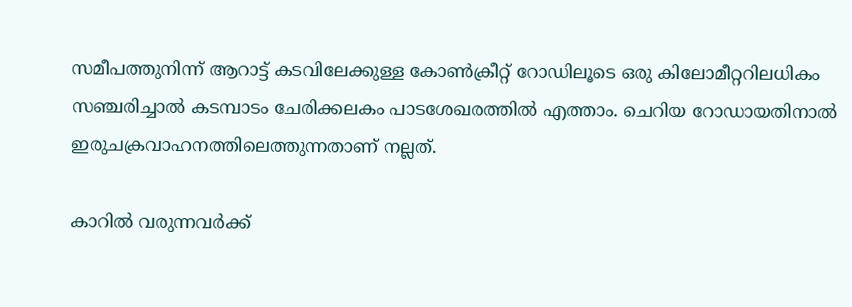സമീപത്തുനിന്ന് ആറാട്ട് കടവിലേക്കുള്ള കോണ്‍ക്രീറ്റ് റോഡിലൂടെ ഒരു കിലോമീറ്ററിലധികം സഞ്ചരിച്ചാല്‍ കടമ്പാടം ചേരിക്കലകം പാടശേഖരത്തില്‍ എത്താം. ചെറിയ റോഡായതിനാല്‍ ഇരുചക്രവാഹനത്തിലെത്തുന്നതാണ് നല്ലത്.

കാറില്‍ വരുന്നവര്‍ക്ക്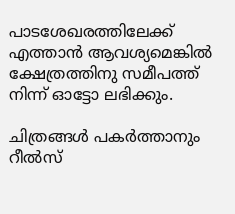പാടശേഖരത്തിലേക്ക് എത്താന്‍ ആവശ്യമെങ്കില്‍ ക്ഷേത്രത്തിനു സമീപത്ത് നിന്ന് ഓട്ടോ ലഭിക്കും.

ചിത്രങ്ങള്‍ പകര്‍ത്താനും റീല്‍സ്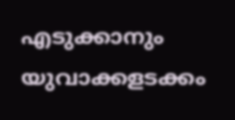എടുക്കാനും യുവാക്കളടക്കം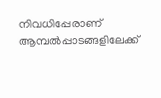നിവധിപ്പേരാണ് ആമ്പല്‍പ്പാടങ്ങളിലേക്ക്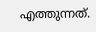എത്തുന്നത്.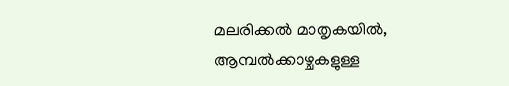മലരിക്കല്‍ മാതൃകയിൽ, ആമ്പല്‍ക്കാഴ്ചകളുള്ള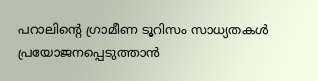പറാലിന്‍റെ ഗ്രാമീണ ടൂറിസം സാധ്യതകള്‍ പ്രയോജനപ്പെടുത്താൻ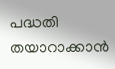പദ്ധതി തയാറാക്കാൻ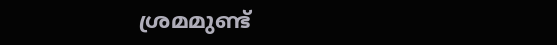ശ്രമമുണ്ട്